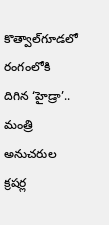కొత్వాల్‌గూడలో రంగంలోకి దిగిన ‘హైడ్రా’.. మంత్రి అనుచరుల క్రషర్ల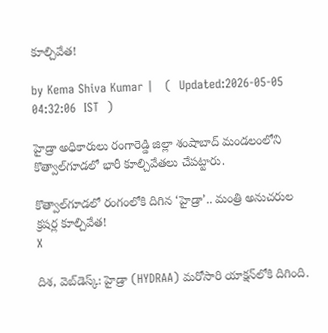కూల్చివేత!

by Kema Shiva Kumar |   (  Updated:2026-05-05 04:32:06  IST  )

హైడ్రా అధికారులు రంగారెడ్డి జిల్లా శంషాబాద్ మండలంలోని కొత్వాల్‌గూడలో భారీ కూల్చివేతలు చేపట్టారు.

కొత్వాల్‌గూడలో రంగంలోకి దిగిన ‘హైడ్రా’.. మంత్రి అనుచరుల క్రషర్ల కూల్చివేత!
X

దిశ, వెబ్‌డెస్క్: హైడ్రా (HYDRAA) మరోసారి యాక్షన్‌లోకి దిగింది.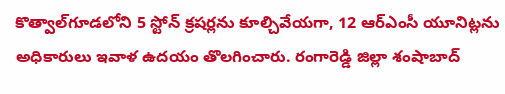కొత్వాల్‌గూడలోని 5 స్టోన్ క్రషర్లను కూల్చివేయగా, 12 ఆర్ఎంసీ యూనిట్లను అధికారులు ఇవాళ ఉదయం తొలగించారు. రంగారెడ్డి జిల్లా శంషాబాద్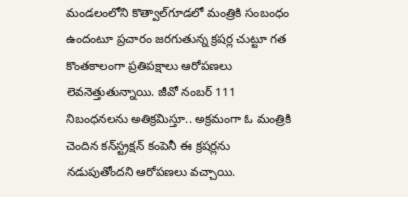మండలంలోని కొత్వాల్‌గూడలో మంత్రికి సంబంధం ఉందంటూ ప్రచారం జరగుతున్న క్రషర్ల చుట్టూ గత కొంతకాలంగా ప్రతిపక్షాలు ఆరోపణలు లెవనెత్తుతున్నాయి. జీవో నంబర్ 111 నిబంధనలను అతిక్రమిస్తూ.. అక్రమంగా ఓ మంత్రికి చెందిన కన్‌స్ట్రక్షన్ కంపెనీ ఈ క్రషర్లను నడుపుతోందని ఆరోపణలు వచ్చాయి.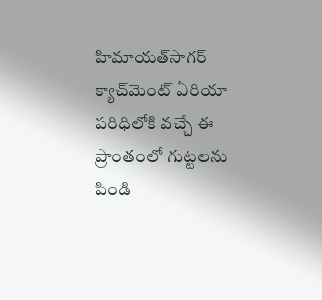హిమాయత్‌సాగర్ క్యాచ్‌మెంట్ ఏరియా పరిధిలోకి వచ్చే ఈ ప్రాంతంలో గుట్టలను పిండి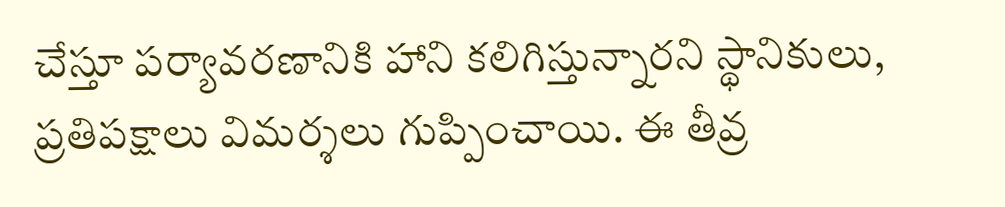చేస్తూ పర్యావరణానికి హాని కలిగిస్తున్నారని స్థానికులు, ప్రతిపక్షాలు విమర్శలు గుప్పించాయి. ఈ తీవ్ర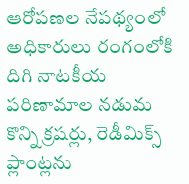ఆరోపణల నేపథ్యంలో అధికారులు రంగంలోకి దిగి నాటకీయ పరిణామాల నడుమ కొన్ని క్రషర్లు, రెడీమిక్స్ ప్లాంట్లను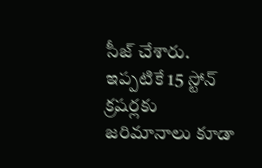సీజ్ చేశారు. ఇప్పటికే 15 స్టోన్ క్రషర్లకు జరిమానాలు కూడా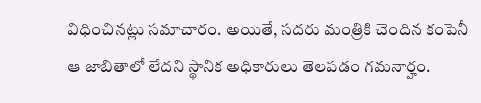విధించినట్లు సమాచారం. అయితే, సదరు మంత్రికి చెందిన కంపెనీ ఆ జాబితాలో లేదని స్థానిక అధికారులు తెలపడం గమనార్హం.